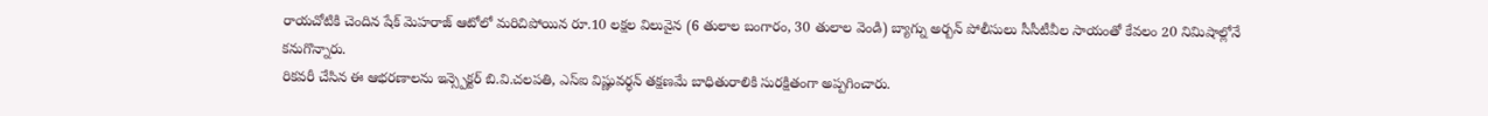రాయచోటికి చెందిన షేక్ మెహరాజ్ ఆటోలో మరిచిపోయిన రూ.10 లక్షల విలువైన (6 తులాల బంగారం, 30 తులాల వెండి) బ్యాగ్ను అర్బన్ పోలీసులు సీసీటీవీల సాయంతో కేవలం 20 నిమిషాల్లోనే కనుగొన్నారు.
రికవరీ చేసిన ఈ ఆభరణాలను ఇన్స్పెక్టర్ బి.వి.చలపతి, ఎస్ఐ విష్ణువర్ధన్ తక్షణమే బాధితురాలికి సురక్షితంగా అప్పగించారు.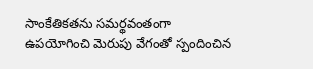సాంకేతికతను సమర్థవంతంగా ఉపయోగించి మెరుపు వేగంతో స్పందించిన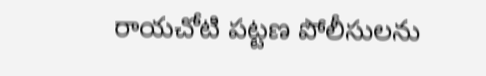రాయచోటి పట్టణ పోలీసులను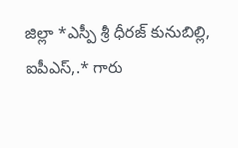జిల్లా *ఎస్పీ శ్రీ ధీరజ్ కునుబిల్లి, ఐపీఎస్,.* గారు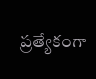ప్రత్యేకంగా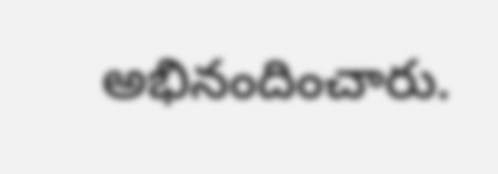అభినందించారు.